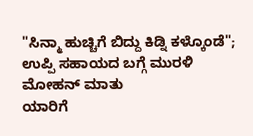"ಸಿನ್ಮಾ ಹುಚ್ಚಿಗೆ ಬಿದ್ದು ಕಿಡ್ನಿ ಕಳ್ಕೊಂಡೆ"; ಉಪ್ಪಿ ಸಹಾಯದ ಬಗ್ಗೆ ಮುರಳಿ ಮೋಹನ್ ಮಾತು
ಯಾರಿಗೆ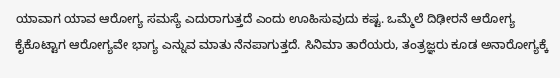ಯಾವಾಗ ಯಾವ ಆರೋಗ್ಯ ಸಮಸ್ಯೆ ಎದುರಾಗುತ್ತದೆ ಎಂದು ಊಹಿಸುವುದು ಕಷ್ಟ. ಒಮ್ಮೆಲೆ ದಿಢೀರನೆ ಆರೋಗ್ಯ ಕೈಕೊಟ್ಟಾಗ ಆರೋಗ್ಯವೇ ಭಾಗ್ಯ ಎನ್ನುವ ಮಾತು ನೆನಪಾಗುತ್ತದೆ. ಸಿನಿಮಾ ತಾರೆಯರು, ತಂತ್ರಜ್ಞರು ಕೂಡ ಅನಾರೋಗ್ಯಕ್ಕೆ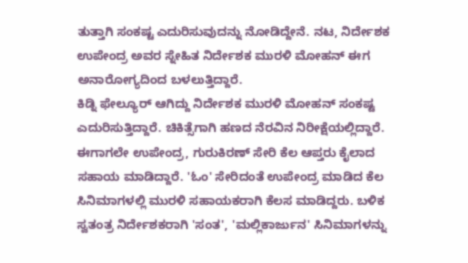ತುತ್ತಾಗಿ ಸಂಕಷ್ಟ ಎದುರಿಸುವುದನ್ನು ನೋಡಿದ್ದೇನೆ. ನಟ, ನಿರ್ದೇಶಕ ಉಪೇಂದ್ರ ಅವರ ಸ್ನೇಹಿತ ನಿರ್ದೇಶಕ ಮುರಳಿ ಮೋಹನ್ ಈಗ ಅನಾರೋಗ್ಯದಿಂದ ಬಳಲುತ್ತಿದ್ದಾರೆ.
ಕಿಡ್ನಿ ಫೇಲ್ಯೂರ್ ಆಗಿದ್ದು ನಿರ್ದೇಶಕ ಮುರಳಿ ಮೋಹನ್ ಸಂಕಷ್ಟ ಎದುರಿಸುತ್ತಿದ್ದಾರೆ. ಚಿಕಿತ್ಸೆಗಾಗಿ ಹಣದ ನೆರವಿನ ನಿರೀಕ್ಷೆಯಲ್ಲಿದ್ದಾರೆ. ಈಗಾಗಲೇ ಉಪೇಂದ್ರ, ಗುರುಕಿರಣ್ ಸೇರಿ ಕೆಲ ಆಪ್ತರು ಕೈಲಾದ ಸಹಾಯ ಮಾಡಿದ್ದಾರೆ. 'ಓಂ' ಸೇರಿದಂತೆ ಉಪೇಂದ್ರ ಮಾಡಿದ ಕೆಲ ಸಿನಿಮಾಗಳಲ್ಲಿ ಮುರಳಿ ಸಹಾಯಕರಾಗಿ ಕೆಲಸ ಮಾಡಿದ್ದರು. ಬಳಿಕ ಸ್ವತಂತ್ರ ನಿರ್ದೇಶಕರಾಗಿ 'ಸಂತ', 'ಮಲ್ಲಿಕಾರ್ಜುನ' ಸಿನಿಮಾಗಳನ್ನು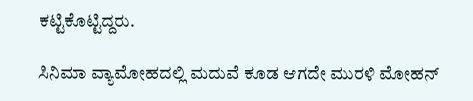ಕಟ್ಟಿಕೊಟ್ಟಿದ್ದರು.

ಸಿನಿಮಾ ವ್ಯಾಮೋಹದಲ್ಲಿ ಮದುವೆ ಕೂಡ ಆಗದೇ ಮುರಳಿ ಮೋಹನ್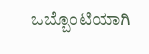ಒಬ್ಬೊಂಟಿಯಾಗಿ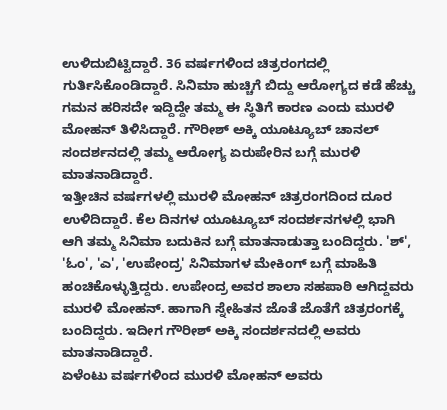ಉಳಿದುಬಿಟ್ಟಿದ್ದಾರೆ. 36 ವರ್ಷಗಳಿಂದ ಚಿತ್ರರಂಗದಲ್ಲಿ ಗುರ್ತಿಸಿಕೊಂಡಿದ್ದಾರೆ. ಸಿನಿಮಾ ಹುಚ್ಚಿಗೆ ಬಿದ್ದು ಆರೋಗ್ಯದ ಕಡೆ ಹೆಚ್ಚು ಗಮನ ಹರಿಸದೇ ಇದ್ದಿದ್ದೇ ತಮ್ಮ ಈ ಸ್ಥಿತಿಗೆ ಕಾರಣ ಎಂದು ಮುರಳಿ ಮೋಹನ್ ತಿಳಿಸಿದ್ದಾರೆ. ಗೌರೀಶ್ ಅಕ್ಕಿ ಯೂಟ್ಯೂಬ್ ಚಾನಲ್ ಸಂದರ್ಶನದಲ್ಲಿ ತಮ್ಮ ಆರೋಗ್ಯ ಏರುಪೇರಿನ ಬಗ್ಗೆ ಮುರಳಿ ಮಾತನಾಡಿದ್ದಾರೆ.
ಇತ್ತೀಚಿನ ವರ್ಷಗಳಲ್ಲಿ ಮುರಳಿ ಮೋಹನ್ ಚಿತ್ರರಂಗದಿಂದ ದೂರ ಉಳಿದಿದ್ದಾರೆ. ಕೆಲ ದಿನಗಳ ಯೂಟ್ಯೂಬ್ ಸಂದರ್ಶನಗಳಲ್ಲಿ ಭಾಗಿ ಆಗಿ ತಮ್ಮ ಸಿನಿಮಾ ಬದುಕಿನ ಬಗ್ಗೆ ಮಾತನಾಡುತ್ತಾ ಬಂದಿದ್ದರು. 'ಶ್', 'ಓಂ', 'ಎ', 'ಉಪೇಂದ್ರ' ಸಿನಿಮಾಗಳ ಮೇಕಿಂಗ್ ಬಗ್ಗೆ ಮಾಹಿತಿ ಹಂಚಿಕೊಳ್ಳುತ್ತಿದ್ದರು. ಉಪೇಂದ್ರ ಅವರ ಶಾಲಾ ಸಹಪಾಠಿ ಆಗಿದ್ದವರು ಮುರಳಿ ಮೋಹನ್. ಹಾಗಾಗಿ ಸ್ನೇಹಿತನ ಜೊತೆ ಜೊತೆಗೆ ಚಿತ್ರರಂಗಕ್ಕೆ ಬಂದಿದ್ದರು. ಇದೀಗ ಗೌರೀಶ್ ಅಕ್ಕಿ ಸಂದರ್ಶನದಲ್ಲಿ ಅವರು ಮಾತನಾಡಿದ್ದಾರೆ.
ಏಳೆಂಟು ವರ್ಷಗಳಿಂದ ಮುರಳಿ ಮೋಹನ್ ಅವರು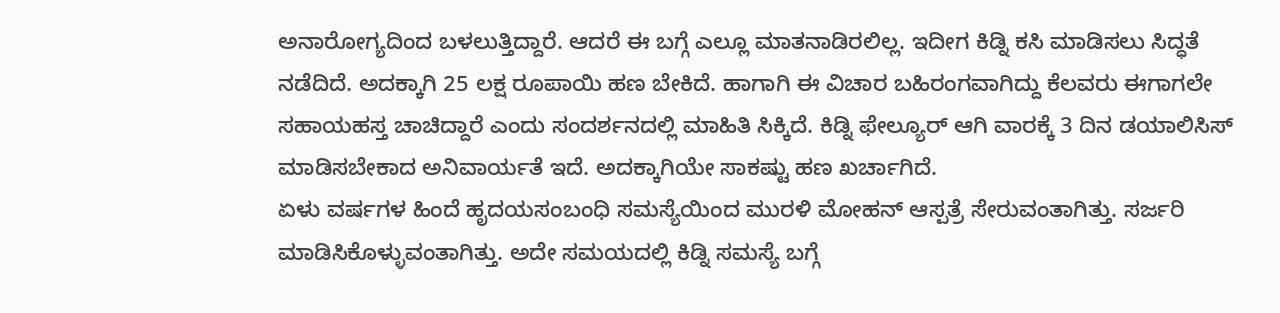ಅನಾರೋಗ್ಯದಿಂದ ಬಳಲುತ್ತಿದ್ದಾರೆ. ಆದರೆ ಈ ಬಗ್ಗೆ ಎಲ್ಲೂ ಮಾತನಾಡಿರಲಿಲ್ಲ. ಇದೀಗ ಕಿಡ್ನಿ ಕಸಿ ಮಾಡಿಸಲು ಸಿದ್ಧತೆ ನಡೆದಿದೆ. ಅದಕ್ಕಾಗಿ 25 ಲಕ್ಷ ರೂಪಾಯಿ ಹಣ ಬೇಕಿದೆ. ಹಾಗಾಗಿ ಈ ವಿಚಾರ ಬಹಿರಂಗವಾಗಿದ್ದು ಕೆಲವರು ಈಗಾಗಲೇ ಸಹಾಯಹಸ್ತ ಚಾಚಿದ್ದಾರೆ ಎಂದು ಸಂದರ್ಶನದಲ್ಲಿ ಮಾಹಿತಿ ಸಿಕ್ಕಿದೆ. ಕಿಡ್ನಿ ಫೇಲ್ಯೂರ್ ಆಗಿ ವಾರಕ್ಕೆ 3 ದಿನ ಡಯಾಲಿಸಿಸ್ ಮಾಡಿಸಬೇಕಾದ ಅನಿವಾರ್ಯತೆ ಇದೆ. ಅದಕ್ಕಾಗಿಯೇ ಸಾಕಷ್ಟು ಹಣ ಖರ್ಚಾಗಿದೆ.
ಏಳು ವರ್ಷಗಳ ಹಿಂದೆ ಹೃದಯಸಂಬಂಧಿ ಸಮಸ್ಯೆಯಿಂದ ಮುರಳಿ ಮೋಹನ್ ಆಸ್ಪತ್ರೆ ಸೇರುವಂತಾಗಿತ್ತು. ಸರ್ಜರಿ ಮಾಡಿಸಿಕೊಳ್ಳುವಂತಾಗಿತ್ತು. ಅದೇ ಸಮಯದಲ್ಲಿ ಕಿಡ್ನಿ ಸಮಸ್ಯೆ ಬಗ್ಗೆ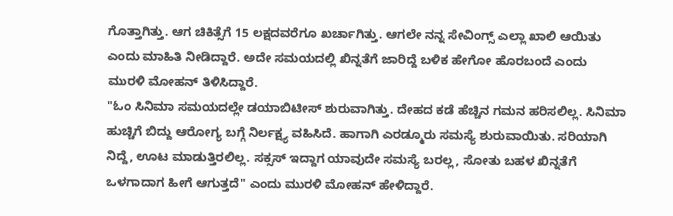ಗೊತ್ತಾಗಿತ್ತು. ಆಗ ಚಿಕಿತ್ಸೆಗೆ 15 ಲಕ್ಷದವರೆಗೂ ಖರ್ಚಾಗಿತ್ತು. ಆಗಲೇ ನನ್ನ ಸೇವಿಂಗ್ಸ್ ಎಲ್ಲಾ ಖಾಲಿ ಆಯಿತು ಎಂದು ಮಾಹಿತಿ ನೀಡಿದ್ದಾರೆ. ಅದೇ ಸಮಯದಲ್ಲಿ ಖಿನ್ನತೆಗೆ ಜಾರಿದ್ದೆ ಬಳಿಕ ಹೇಗೋ ಹೊರಬಂದೆ ಎಂದು ಮುರಳಿ ಮೋಹನ್ ತಿಳಿಸಿದ್ದಾರೆ.
"ಓಂ ಸಿನಿಮಾ ಸಮಯದಲ್ಲೇ ಡಯಾಬಿಟೀಸ್ ಶುರುವಾಗಿತ್ತು. ದೇಹದ ಕಡೆ ಹೆಚ್ಚಿನ ಗಮನ ಹರಿಸಲಿಲ್ಲ. ಸಿನಿಮಾ ಹುಚ್ಚಿಗೆ ಬಿದ್ದು ಆರೋಗ್ಯ ಬಗ್ಗೆ ನಿರ್ಲಕ್ಷ್ಯ ವಹಿಸಿದೆ. ಹಾಗಾಗಿ ಎರಡ್ಮೂರು ಸಮಸ್ಯೆ ಶುರುವಾಯಿತು. ಸರಿಯಾಗಿ ನಿದ್ದೆ, ಊಟ ಮಾಡುತ್ತಿರಲಿಲ್ಲ. ಸಕ್ಸಸ್ ಇದ್ದಾಗ ಯಾವುದೇ ಸಮಸ್ಯೆ ಬರಲ್ಲ, ಸೋತು ಬಹಳ ಖಿನ್ನತೆಗೆ ಒಳಗಾದಾಗ ಹೀಗೆ ಆಗುತ್ತದೆ" ಎಂದು ಮುರಳಿ ಮೋಹನ್ ಹೇಳಿದ್ದಾರೆ.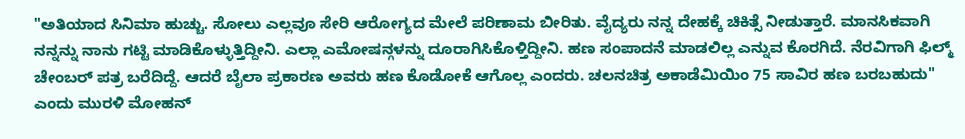"ಅತಿಯಾದ ಸಿನಿಮಾ ಹುಚ್ಚು. ಸೋಲು ಎಲ್ಲವೂ ಸೇರಿ ಆರೋಗ್ಯದ ಮೇಲೆ ಪರಿಣಾಮ ಬೀರಿತು. ವೈದ್ಯರು ನನ್ನ ದೇಹಕ್ಕೆ ಚಿಕಿತ್ಸೆ ನೀಡುತ್ತಾರೆ. ಮಾನಸಿಕವಾಗಿ ನನ್ನನ್ನು ನಾನು ಗಟ್ಟಿ ಮಾಡಿಕೊಳ್ಳುತ್ತಿದ್ದೀನಿ. ಎಲ್ಲಾ ಎಮೋಷನ್ಗಳನ್ನು ದೂರಾಗಿಸಿಕೊಳ್ತಿದ್ದೀನಿ. ಹಣ ಸಂಪಾದನೆ ಮಾಡಲಿಲ್ಲ ಎನ್ನುವ ಕೊರಗಿದೆ. ನೆರವಿಗಾಗಿ ಫಿಲ್ಮ್ ಚೇಂಬರ್ ಪತ್ರ ಬರೆದಿದ್ದೆ. ಆದರೆ ಬೈಲಾ ಪ್ರಕಾರಣ ಅವರು ಹಣ ಕೊಡೋಕೆ ಆಗೊಲ್ಲ ಎಂದರು. ಚಲನಚಿತ್ರ ಅಕಾಡೆಮಿಯಿಂ 75 ಸಾವಿರ ಹಣ ಬರಬಹುದು" ಎಂದು ಮುರಳಿ ಮೋಹನ್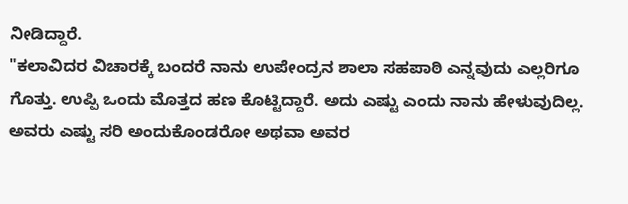ನೀಡಿದ್ದಾರೆ.
"ಕಲಾವಿದರ ವಿಚಾರಕ್ಕೆ ಬಂದರೆ ನಾನು ಉಪೇಂದ್ರನ ಶಾಲಾ ಸಹಪಾಠಿ ಎನ್ನವುದು ಎಲ್ಲರಿಗೂ ಗೊತ್ತು. ಉಪ್ಪಿ ಒಂದು ಮೊತ್ತದ ಹಣ ಕೊಟ್ಟಿದ್ದಾರೆ. ಅದು ಎಷ್ಟು ಎಂದು ನಾನು ಹೇಳುವುದಿಲ್ಲ. ಅವರು ಎಷ್ಟು ಸರಿ ಅಂದುಕೊಂಡರೋ ಅಥವಾ ಅವರ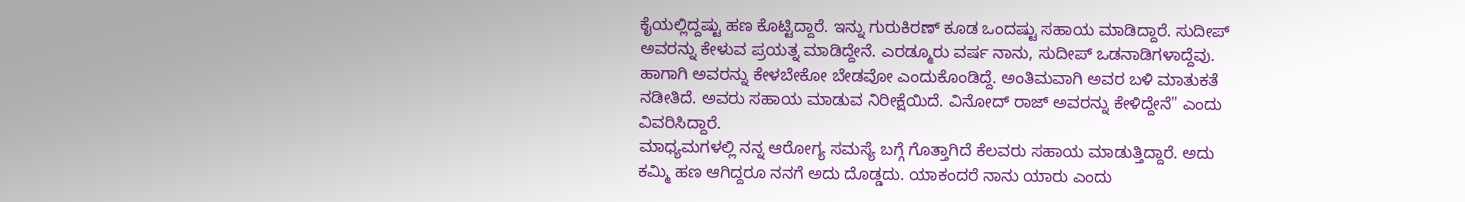ಕೈಯಲ್ಲಿದ್ದಷ್ಟು ಹಣ ಕೊಟ್ಟಿದ್ದಾರೆ. ಇನ್ನು ಗುರುಕಿರಣ್ ಕೂಡ ಒಂದಷ್ಟು ಸಹಾಯ ಮಾಡಿದ್ದಾರೆ. ಸುದೀಪ್ ಅವರನ್ನು ಕೇಳುವ ಪ್ರಯತ್ನ ಮಾಡಿದ್ದೇನೆ. ಎರಡ್ಮೂರು ವರ್ಷ ನಾನು, ಸುದೀಪ್ ಒಡನಾಡಿಗಳಾದ್ದೆವು. ಹಾಗಾಗಿ ಅವರನ್ನು ಕೇಳಬೇಕೋ ಬೇಡವೋ ಎಂದುಕೊಂಡಿದ್ದೆ. ಅಂತಿಮವಾಗಿ ಅವರ ಬಳಿ ಮಾತುಕತೆ ನಡೀತಿದೆ. ಅವರು ಸಹಾಯ ಮಾಡುವ ನಿರೀಕ್ಷೆಯಿದೆ. ವಿನೋದ್ ರಾಜ್ ಅವರನ್ನು ಕೇಳಿದ್ದೇನೆ" ಎಂದು ವಿವರಿಸಿದ್ದಾರೆ.
ಮಾಧ್ಯಮಗಳಲ್ಲಿ ನನ್ನ ಆರೋಗ್ಯ ಸಮಸ್ಯೆ ಬಗ್ಗೆ ಗೊತ್ತಾಗಿದೆ ಕೆಲವರು ಸಹಾಯ ಮಾಡುತ್ತಿದ್ದಾರೆ. ಅದು ಕಮ್ಮಿ ಹಣ ಆಗಿದ್ದರೂ ನನಗೆ ಅದು ದೊಡ್ಡದು. ಯಾಕಂದರೆ ನಾನು ಯಾರು ಎಂದು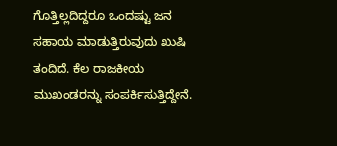ಗೊತ್ತಿಲ್ಲದಿದ್ದರೂ ಒಂದಷ್ಟು ಜನ ಸಹಾಯ ಮಾಡುತ್ತಿರುವುದು ಖುಷಿ ತಂದಿದೆ. ಕೆಲ ರಾಜಕೀಯ ಮುಖಂಡರನ್ನು ಸಂಪರ್ಕಿಸುತ್ತಿದ್ದೇನೆ.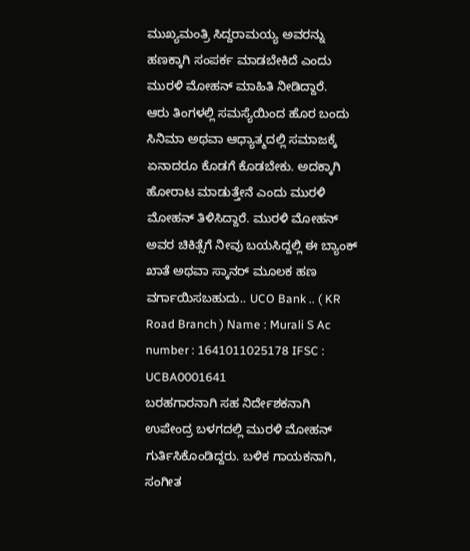ಮುಖ್ಯಮಂತ್ರಿ ಸಿದ್ದರಾಮಯ್ಯ ಅವರನ್ನು ಹಣಕ್ಕಾಗಿ ಸಂಪರ್ಕ ಮಾಡಬೇಕಿದೆ ಎಂದು ಮುರಳಿ ಮೋಹನ್ ಮಾಹಿತಿ ನೀಡಿದ್ದಾರೆ.
ಆರು ತಿಂಗಳಲ್ಲಿ ಸಮಸ್ಯೆಯಿಂದ ಹೊರ ಬಂದು ಸಿನಿಮಾ ಅಥವಾ ಆಧ್ಯಾತ್ಮದಲ್ಲಿ ಸಮಾಜಕ್ಕೆ ಏನಾದರೂ ಕೊಡಗೆ ಕೊಡಬೇಕು. ಅದಕ್ಕಾಗಿ ಹೋರಾಟ ಮಾಡುತ್ತೇನೆ ಎಂದು ಮುರಳಿ ಮೋಹನ್ ತಿಳಿಸಿದ್ದಾರೆ. ಮುರಳಿ ಮೋಹನ್ ಅವರ ಚಿಕಿತ್ಸೆಗೆ ನೀವು ಬಯಸಿದ್ದಲ್ಲಿ ಈ ಬ್ಯಾಂಕ್ ಖಾತೆ ಅಥವಾ ಸ್ಕಾನರ್ ಮೂಲಕ ಹಣ ವರ್ಗಾಯಿಸಬಹುದು.. UCO Bank .. ( KR Road Branch ) Name : Murali S Ac number : 1641011025178 IFSC : UCBA0001641
ಬರಹಗಾರನಾಗಿ ಸಹ ನಿರ್ದೇಶಕನಾಗಿ ಉಪೇಂದ್ರ ಬಳಗದಲ್ಲಿ ಮುರಳಿ ಮೋಹನ್ ಗುರ್ತಿಸಿಕೊಂಡಿದ್ದರು. ಬಳಿಕ ಗಾಯಕನಾಗಿ, ಸಂಗೀತ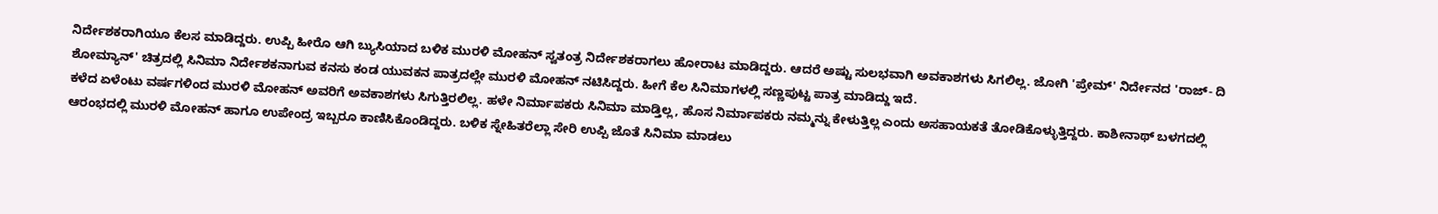ನಿರ್ದೇಶಕರಾಗಿಯೂ ಕೆಲಸ ಮಾಡಿದ್ದರು. ಉಪ್ಪಿ ಹೀರೊ ಆಗಿ ಬ್ಯುಸಿಯಾದ ಬಳಿಕ ಮುರಳಿ ಮೋಹನ್ ಸ್ವತಂತ್ರ ನಿರ್ದೇಶಕರಾಗಲು ಹೋರಾಟ ಮಾಡಿದ್ದರು. ಆದರೆ ಅಷ್ಟು ಸುಲಭವಾಗಿ ಅವಕಾಶಗಳು ಸಿಗಲಿಲ್ಲ. ಜೋಗಿ 'ಪ್ರೇಮ್' ನಿರ್ದೇನದ 'ರಾಜ್- ದಿ ಶೋಮ್ಯಾನ್' ಚಿತ್ರದಲ್ಲಿ ಸಿನಿಮಾ ನಿರ್ದೇಶಕನಾಗುವ ಕನಸು ಕಂಡ ಯುವಕನ ಪಾತ್ರದಲ್ಲೇ ಮುರಳಿ ಮೋಹನ್ ನಟಿಸಿದ್ದರು. ಹೀಗೆ ಕೆಲ ಸಿನಿಮಾಗಳಲ್ಲಿ ಸಣ್ಣಪುಟ್ಟ ಪಾತ್ರ ಮಾಡಿದ್ದು ಇದೆ.
ಕಳೆದ ಏಳೆಂಟು ವರ್ಷಗಳಿಂದ ಮುರಳಿ ಮೋಹನ್ ಅವರಿಗೆ ಅವಕಾಶಗಳು ಸಿಗುತ್ತಿರಲಿಲ್ಲ. ಹಳೇ ನಿರ್ಮಾಪಕರು ಸಿನಿಮಾ ಮಾಡ್ತಿಲ್ಲ, ಹೊಸ ನಿರ್ಮಾಪಕರು ನಮ್ಮನ್ನು ಕೇಳುತ್ತಿಲ್ಲ ಎಂದು ಅಸಹಾಯಕತೆ ತೋಡಿಕೊಳ್ಳುತ್ತಿದ್ದರು. ಕಾಶೀನಾಥ್ ಬಳಗದಲ್ಲಿ ಆರಂಭದಲ್ಲಿ ಮುರಳಿ ಮೋಹನ್ ಹಾಗೂ ಉಪೇಂದ್ರ ಇಬ್ಬರೂ ಕಾಣಿಸಿಕೊಂಡಿದ್ದರು. ಬಳಿಕ ಸ್ನೇಹಿತರೆಲ್ಲಾ ಸೇರಿ ಉಪ್ಪಿ ಜೊತೆ ಸಿನಿಮಾ ಮಾಡಲು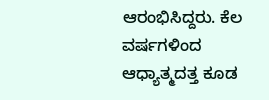ಆರಂಭಿಸಿದ್ದರು. ಕೆಲ ವರ್ಷಗಳಿಂದ ಆಧ್ಯಾತ್ಮದತ್ತ ಕೂಡ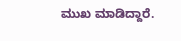ಮುಖ ಮಾಡಿದ್ದಾರೆ.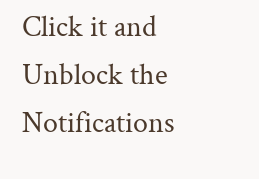Click it and Unblock the Notifications